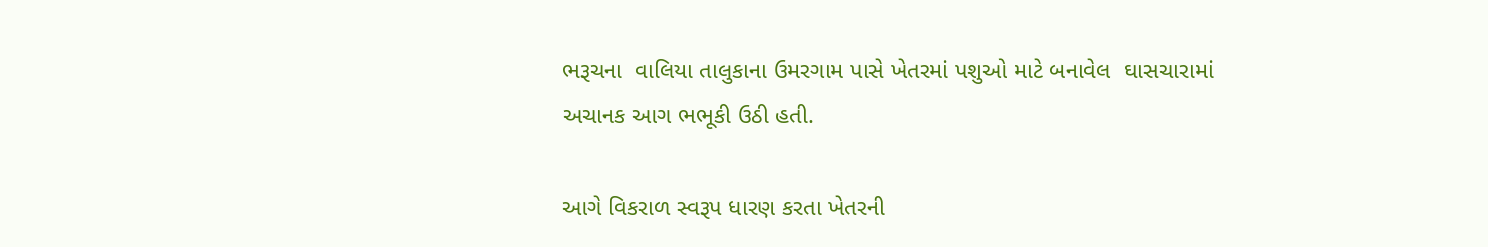ભરૂચના  વાલિયા તાલુકાના ઉમરગામ પાસે ખેતરમાં પશુઓ માટે બનાવેલ  ઘાસચારામાં અચાનક આગ ભભૂકી ઉઠી હતી.

આગે વિકરાળ સ્વરૂપ ધારણ કરતા ખેતરની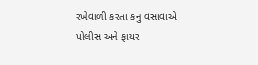રખેવાળી કરતા કનુ વસાવાએ પોલીસ અને ફાયર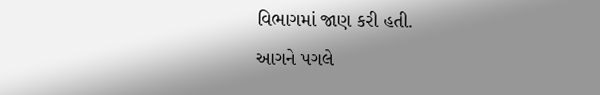વિભાગમાં જાણ કરી હતી.
આગને પગલે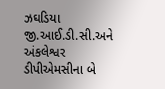ઝઘડિયા જી.આઈ.ડી.સી.અને અંકલેશ્વર ડીપીએમસીના બે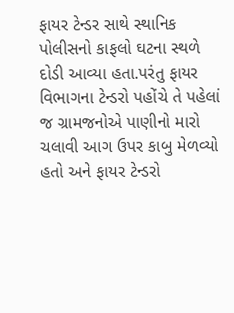ફાયર ટેન્ડર સાથે સ્થાનિક પોલીસનો કાફલો ઘટના સ્થળે દોડી આવ્યા હતા.પરંતુ ફાયર વિભાગના ટેન્ડરો પહોંચે તે પહેલાં જ ગ્રામજનોએ પાણીનો મારો ચલાવી આગ ઉપર કાબુ મેળવ્યો હતો અને ફાયર ટેન્ડરો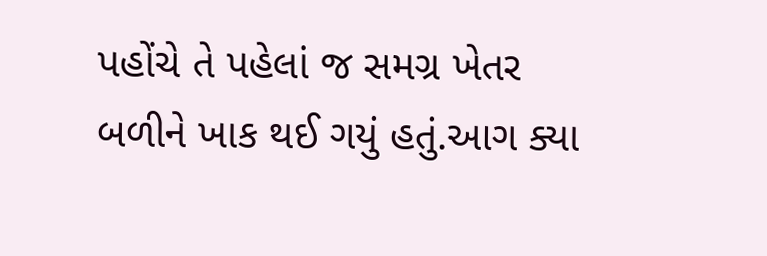પહોંચે તે પહેલાં જ સમગ્ર ખેતર બળીને ખાક થઈ ગયું હતું.આગ ક્યા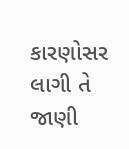કારણોસર લાગી તે જાણી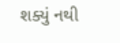શક્યું નથી